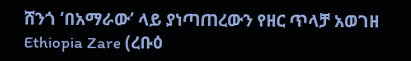ሸንጎ ‘በአማራው’ ላይ ያነጣጠረውን የዘር ጥላቻ አወገዘ
Ethiopia Zare (ረቡዕ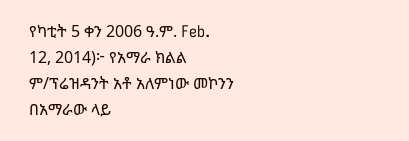የካቲት 5 ቀን 2006 ዓ.ም. Feb. 12, 2014)፦ የአማራ ክልል ም/ፕሬዝዳንት አቶ አለምነው መኮንን በአማራው ላይ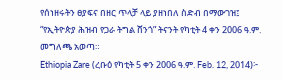የሰነዘሩትን ፀያፍና በዘር ጥላቻ ላይ ያዘነበለ ስድብ በማውገዝ፤ “የኢትዮጵያ ሕዝብ የጋራ ትግል ሸንጎ” ትናንት የካቲት 4 ቀን 2006 ዓ.ም. መግለጫ አወጣ።
Ethiopia Zare (ረቡዕ የካቲት 5 ቀን 2006 ዓ.ም. Feb. 12, 2014)፦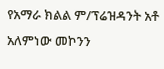የአማራ ክልል ም/ፕሬዝዳንት አቶ አለምነው መኮንን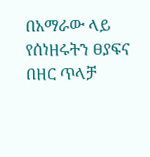በአማራው ላይ የሰነዘሩትን ፀያፍና በዘር ጥላቻ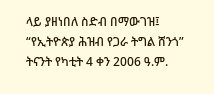ላይ ያዘነበለ ስድብ በማውገዝ፤ “የኢትዮጵያ ሕዝብ የጋራ ትግል ሸንጎ” ትናንት የካቲት 4 ቀን 2006 ዓ.ም.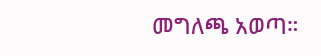መግለጫ አወጣ።